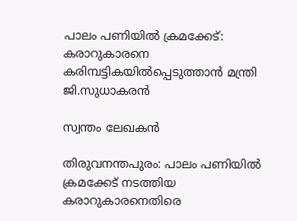പാലം പണിയിൽ ക്രമക്കേട്: കരാറുകാരനെ കരിമ്പട്ടികയിൽപ്പെടുത്താൻ മന്ത്രി ജി.സുധാകരൻ

സ്വന്തം ലേഖകൻ

തിരുവനന്തപുരം: പാലം പണിയിൽ ക്രമക്കേട് നടത്തിയ കരാറുകാരനെതിരെ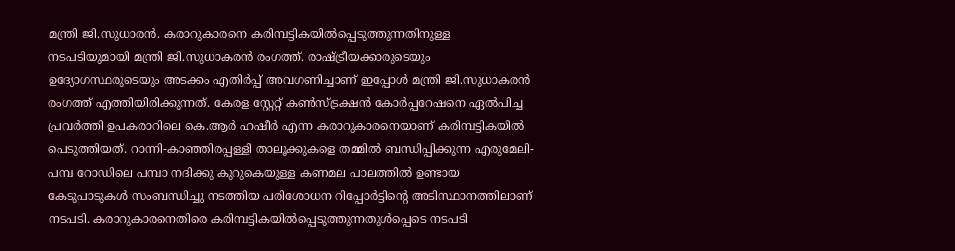മന്ത്രി ജി.സുധാരൻ. കരാറുകാരനെ കരിമ്പട്ടികയിൽപ്പെടുത്തുന്നതിനുള്ള നടപടിയുമായി മന്ത്രി ജി.സുധാകരൻ രംഗത്ത്. രാഷ്ട്രീയക്കാരുടെയും ഉദ്യോഗസ്ഥരുടെയും അടക്കം എതിർപ്പ് അവഗണിച്ചാണ് ഇപ്പോൾ മന്ത്രി ജി.സുധാകരൻ രംഗത്ത് എത്തിയിരിക്കുന്നത്. കേരള സ്റ്റേറ്റ് കൺസ്ട്രക്ഷൻ കോർപ്പറേഷനെ ഏൽപിച്ച പ്രവർത്തി ഉപകരാറിലെ കെ.ആർ ഹഷീർ എന്ന കരാറുകാരനെയാണ് കരിമ്പട്ടികയിൽ പെടുത്തിയത്. റാന്നി-കാഞ്ഞിരപ്പള്ളി താലൂക്കുകളെ തമ്മിൽ ബന്ധിപ്പിക്കുന്ന എരുമേലി-പമ്പ റോഡിലെ പമ്പാ നദിക്കു കുറുകെയുള്ള കണമല പാലത്തിൽ ഉണ്ടായ കേടുപാടുകൾ സംബന്ധിച്ചു നടത്തിയ പരിശോധന റിപ്പോർട്ടിന്റെ അടിസ്ഥാനത്തിലാണ് നടപടി. കരാറുകാരനെതിരെ കരിമ്പട്ടികയിൽപ്പെടുത്തുന്നതുൾപ്പെടെ നടപടി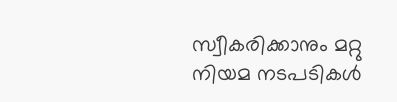സ്വീകരിക്കാനും മറ്റു നിയമ നടപടികൾ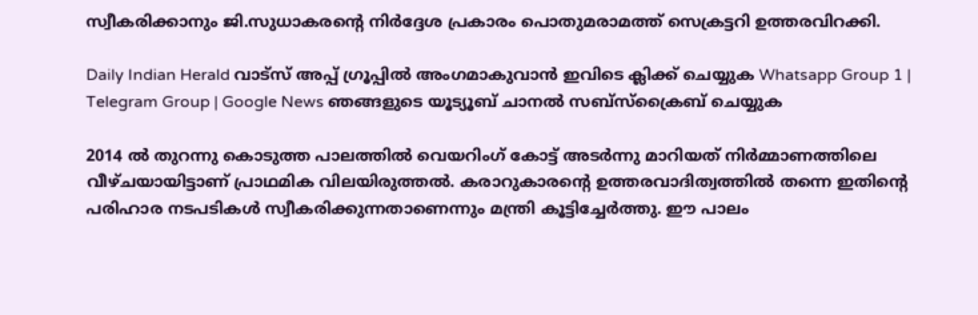സ്വീകരിക്കാനും ജി.സുധാകരന്റെ നിർദ്ദേശ പ്രകാരം പൊതുമരാമത്ത് സെക്രട്ടറി ഉത്തരവിറക്കി.

Daily Indian Herald വാട്സ് അപ്പ് ഗ്രൂപ്പിൽ അംഗമാകുവാൻ ഇവിടെ ക്ലിക്ക് ചെയ്യുക Whatsapp Group 1 | Telegram Group | Google News ഞങ്ങളുടെ യൂട്യൂബ് ചാനൽ സബ്സ്ക്രൈബ് ചെയ്യുക

2014 ൽ തുറന്നു കൊടുത്ത പാലത്തിൽ വെയറിംഗ് കോട്ട് അടർന്നു മാറിയത് നിർമ്മാണത്തിലെ വീഴ്ചയായിട്ടാണ് പ്രാഥമിക വിലയിരുത്തൽ. കരാറുകാരന്റെ ഉത്തരവാദിത്വത്തിൽ തന്നെ ഇതിന്റെ പരിഹാര നടപടികൾ സ്വീകരിക്കുന്നതാണെന്നും മന്ത്രി കൂട്ടിച്ചേർത്തു. ഈ പാലം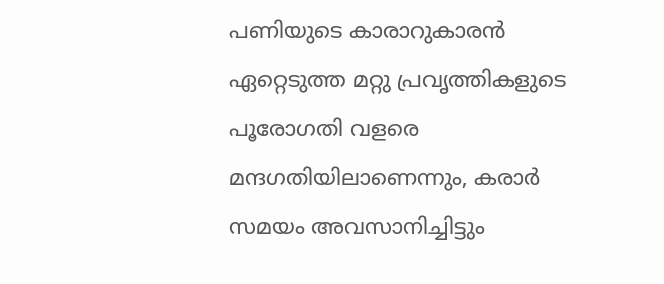പണിയുടെ കാരാറുകാരൻ ഏറ്റെടുത്ത മറ്റു പ്രവൃത്തികളുടെ പൂരോഗതി വളരെ മന്ദഗതിയിലാണെന്നും, കരാർ സമയം അവസാനിച്ചിട്ടും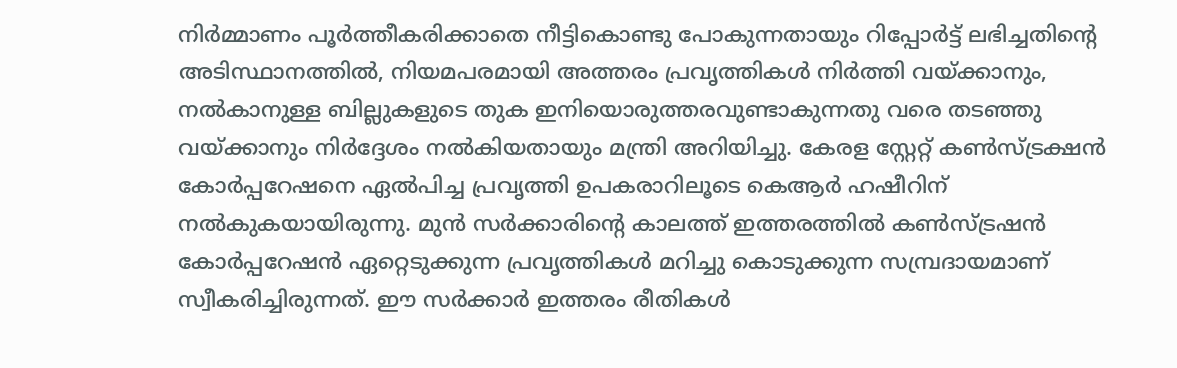നിർമ്മാണം പൂർത്തീകരിക്കാതെ നീട്ടികൊണ്ടു പോകുന്നതായും റിപ്പോർട്ട് ലഭിച്ചതിന്റെ അടിസ്ഥാനത്തിൽ, നിയമപരമായി അത്തരം പ്രവൃത്തികൾ നിർത്തി വയ്ക്കാനും, നൽകാനുള്ള ബില്ലുകളുടെ തുക ഇനിയൊരുത്തരവുണ്ടാകുന്നതു വരെ തടഞ്ഞു വയ്ക്കാനും നിർദ്ദേശം നൽകിയതായും മന്ത്രി അറിയിച്ചു. കേരള സ്റ്റേറ്റ് കൺസ്ട്രക്ഷൻ കോർപ്പറേഷനെ ഏൽപിച്ച പ്രവൃത്തി ഉപകരാറിലൂടെ കെആർ ഹഷീറിന് നൽകുകയായിരുന്നു. മുൻ സർക്കാരിന്റെ കാലത്ത് ഇത്തരത്തിൽ കൺസ്ട്രഷൻ കോർപ്പറേഷൻ ഏറ്റെടുക്കുന്ന പ്രവൃത്തികൾ മറിച്ചു കൊടുക്കുന്ന സമ്പ്രദായമാണ് സ്വീകരിച്ചിരുന്നത്. ഈ സർക്കാർ ഇത്തരം രീതികൾ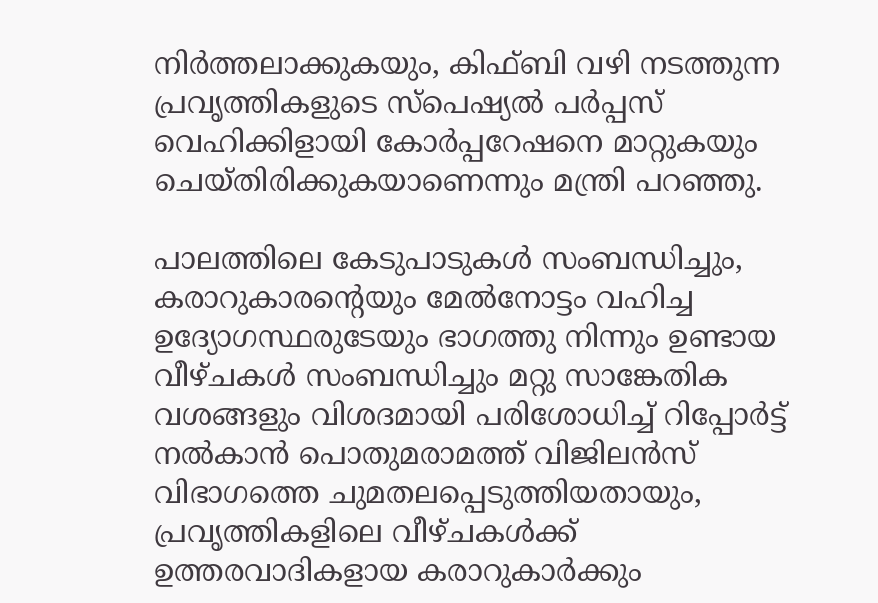നിർത്തലാക്കുകയും, കിഫ്ബി വഴി നടത്തുന്ന പ്രവൃത്തികളുടെ സ്പെഷ്യൽ പർപ്പസ് വെഹിക്കിളായി കോർപ്പറേഷനെ മാറ്റുകയും ചെയ്തിരിക്കുകയാണെന്നും മന്ത്രി പറഞ്ഞു.

പാലത്തിലെ കേടുപാടുകൾ സംബന്ധിച്ചും, കരാറുകാരന്റെയും മേൽനോട്ടം വഹിച്ച ഉദ്യോഗസ്ഥരുടേയും ഭാഗത്തു നിന്നും ഉണ്ടായ വീഴ്ചകൾ സംബന്ധിച്ചും മറ്റു സാങ്കേതിക വശങ്ങളും വിശദമായി പരിശോധിച്ച് റിപ്പോർട്ട് നൽകാൻ പൊതുമരാമത്ത് വിജിലൻസ് വിഭാഗത്തെ ചുമതലപ്പെടുത്തിയതായും, പ്രവൃത്തികളിലെ വീഴ്ചകൾക്ക് ഉത്തരവാദികളായ കരാറുകാർക്കും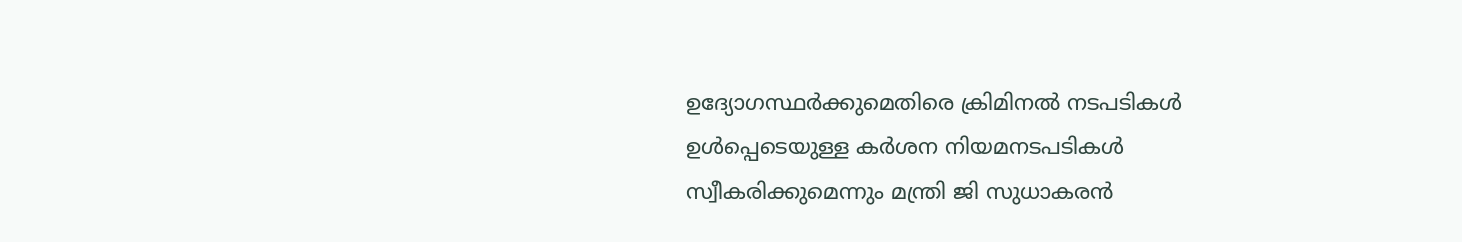ഉദ്യോഗസ്ഥർക്കുമെതിരെ ക്രിമിനൽ നടപടികൾ ഉൾപ്പെടെയുള്ള കർശന നിയമനടപടികൾ സ്വീകരിക്കുമെന്നും മന്ത്രി ജി സുധാകരൻ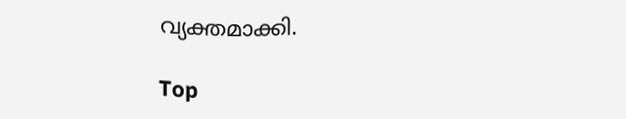വ്യക്തമാക്കി.

Top